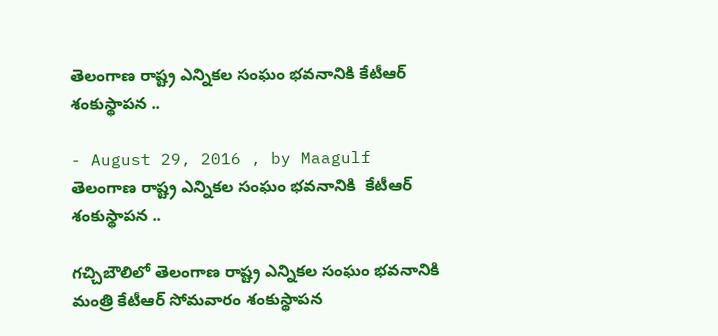తెలంగాణ రాష్ట్ర ఎన్నికల సంఘం భవనానికి కేటీఆర్ శంకుస్థాపన ..

- August 29, 2016 , by Maagulf
తెలంగాణ రాష్ట్ర ఎన్నికల సంఘం భవనానికి  కేటీఆర్  శంకుస్థాపన ..

గచ్చిబౌలిలో తెలంగాణ రాష్ట్ర ఎన్నికల సంఘం భవనానికి మంత్రి కేటీఆర్ సోమవారం శంకుస్థాపన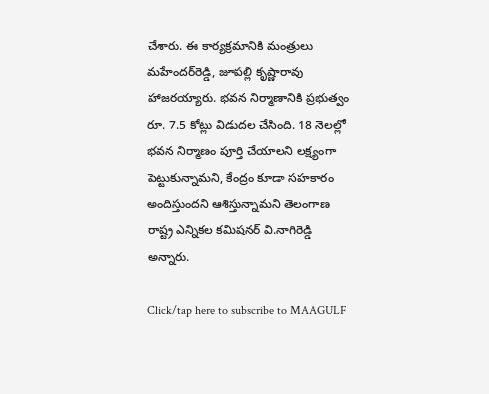చేశారు. ఈ కార్యక్రమానికి మంత్రులు మహేందర్‌రెడ్డి, జూపల్లి కృష్ణారావు హాజరయ్యారు. భవన నిర్మాణానికి ప్రభుత్వం రూ. 7.5 కోట్లు విడుదల చేసింది. 18 నెలల్లో భవన నిర్మాణం పూర్తి చేయాలని లక్ష్యంగా పెట్టుకున్నామని, కేంద్రం కూడా సహకారం అందిస్తుందని ఆశిస్తున్నామని తెలంగాణ రాష్ట్ర ఎన్నికల కమిషనర్‌ వి.నాగిరెడ్డి అన్నారు.

Click/tap here to subscribe to MAAGULF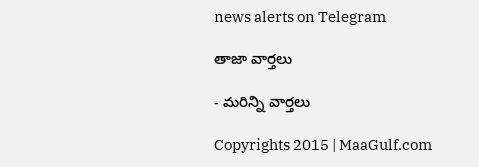news alerts on Telegram

తాజా వార్తలు

- మరిన్ని వార్తలు

Copyrights 2015 | MaaGulf.com